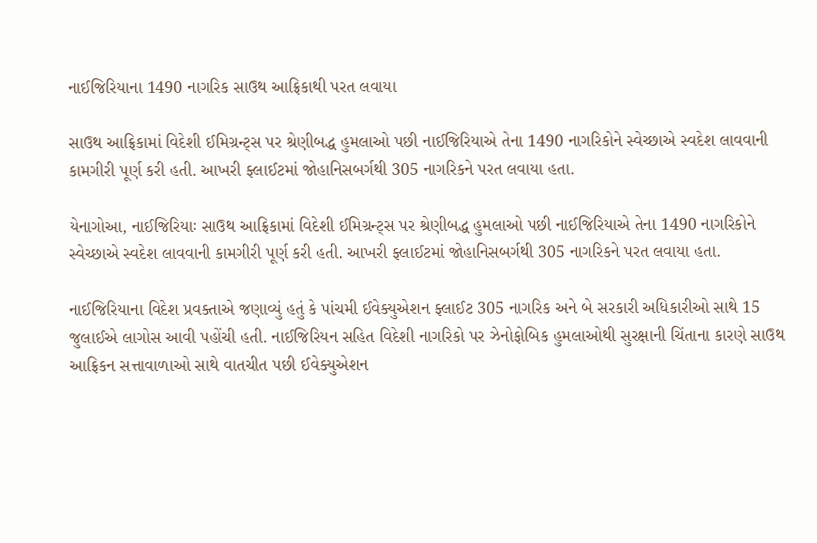નાઈજિરિયાના 1490 નાગરિક સાઉથ આફ્રિકાથી પરત લવાયા

સાઉથ આફ્રિકામાં વિદેશી ઈમિગ્રન્ટ્સ પર શ્રેણીબદ્ધ હુમલાઓ પછી નાઈજિરિયાએ તેના 1490 નાગરિકોને સ્વેચ્છાએ સ્વદેશ લાવવાની કામગીરી પૂર્ણ કરી હતી. આખરી ફ્લાઈટમાં જોહાનિસબર્ગથી 305 નાગરિકને પરત લવાયા હતા.

યેનાગોઆ, નાઈજિરિયાઃ સાઉથ આફ્રિકામાં વિદેશી ઈમિગ્રન્ટ્સ પર શ્રેણીબદ્ધ હુમલાઓ પછી નાઈજિરિયાએ તેના 1490 નાગરિકોને સ્વેચ્છાએ સ્વદેશ લાવવાની કામગીરી પૂર્ણ કરી હતી. આખરી ફ્લાઈટમાં જોહાનિસબર્ગથી 305 નાગરિકને પરત લવાયા હતા.

નાઈજિરિયાના વિદેશ પ્રવક્તાએ જણાવ્યું હતું કે પાંચમી ઈવેક્યુએશન ફ્લાઈટ 305 નાગરિક અને બે સરકારી અધિકારીઓ સાથે 15 જુલાઈએ લાગોસ આવી પહોંચી હતી. નાઈજિરિયન સહિત વિદેશી નાગરિકો પર ઝેનોફોબિક હુમલાઓથી સુરક્ષાની ચિંતાના કારણે સાઉથ આફ્રિકન સત્તાવાળાઓ સાથે વાતચીત પછી ઈવેક્યુએશન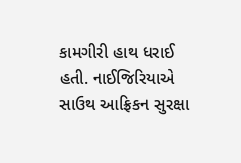કામગીરી હાથ ધરાઈ હતી. નાઈજિરિયાએ સાઉથ આફ્રિકન સુરક્ષા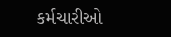કર્મચારીઓ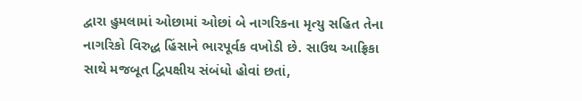દ્વારા હુમલામાં ઓછામાં ઓછાં બે નાગરિકના મૃત્યુ સહિત તેના નાગરિકો વિરુદ્ધ હિંસાને ભારપૂર્વક વખોડી છે. સાઉથ આફ્રિકા સાથે મજબૂત દ્વિપક્ષીય સંબંધો હોવાં છતાં,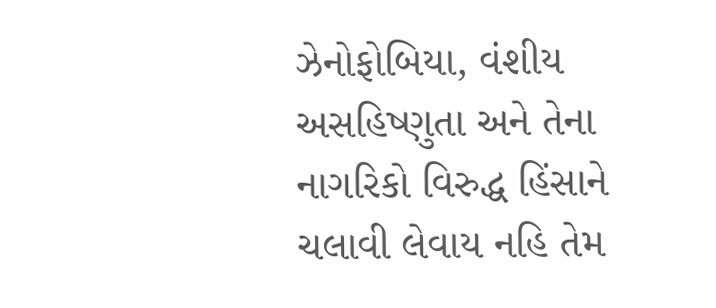ઝેનોફોબિયા, વંશીય અસહિષ્ણુતા અને તેના નાગરિકો વિરુદ્ધ હિંસાને ચલાવી લેવાય નહિ તેમ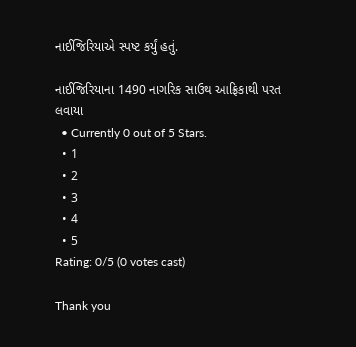નાઈજિરિયાએ સ્પષ્ટ કર્યું હતું.

નાઈજિરિયાના 1490 નાગરિક સાઉથ આફ્રિકાથી પરત લવાયા
  • Currently 0 out of 5 Stars.
  • 1
  • 2
  • 3
  • 4
  • 5
Rating: 0/5 (0 votes cast)

Thank you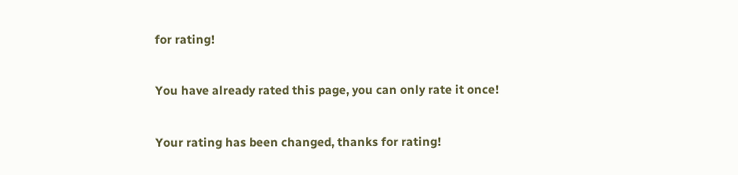for rating!

You have already rated this page, you can only rate it once!

Your rating has been changed, thanks for rating!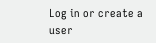Log in or create a user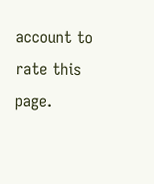account to rate this page.